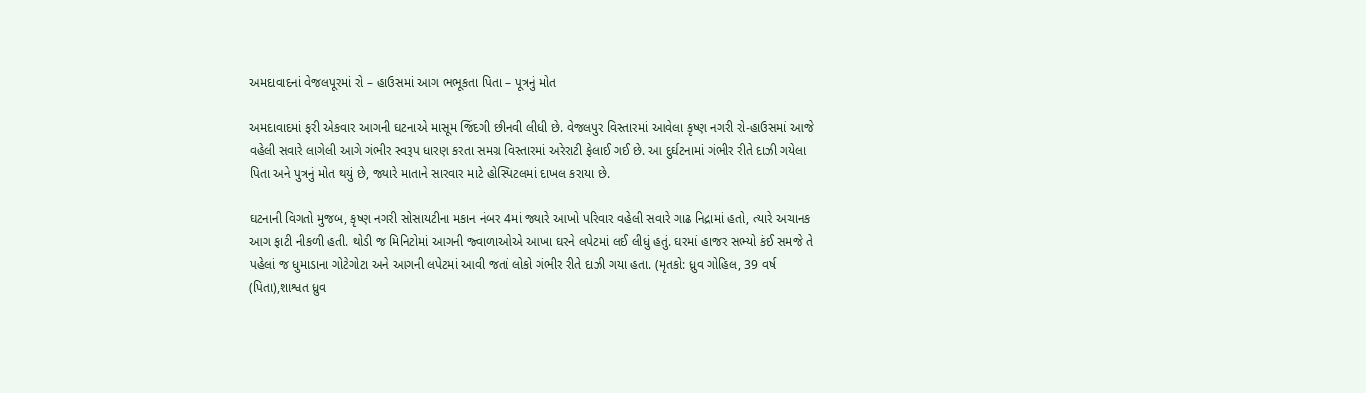અમદાવાદનાં વેજલપૂરમાં રો – હાઉસમાં આગ ભભૂકતા પિતા – પૂત્રનું મોત

અમદાવાદમાં ફરી એકવાર આગની ઘટનાએ માસૂમ જિંદગી છીનવી લીધી છે. વેજલપુર વિસ્તારમાં આવેલા કૃષ્ણ નગરી રો-હાઉસમાં આજે વહેલી સવારે લાગેલી આગે ગંભીર સ્વરૂપ ધારણ કરતા સમગ્ર વિસ્તારમાં અરેરાટી ફેલાઈ ગઈ છે. આ દુર્ઘટનામાં ગંભીર રીતે દાઝી ગયેલા પિતા અને પુત્રનું મોત થયું છે, જ્યારે માતાને સારવાર માટે હોસ્પિટલમાં દાખલ કરાયા છે.

ઘટનાની વિગતો મુજબ, કૃષ્ણ નગરી સોસાયટીના મકાન નંબર 4માં જ્યારે આખો પરિવાર વહેલી સવારે ગાઢ નિદ્રામાં હતો, ત્યારે અચાનક આગ ફાટી નીકળી હતી. થોડી જ મિનિટોમાં આગની જ્વાળાઓએ આખા ઘરને લપેટમાં લઈ લીધું હતું. ઘરમાં હાજર સભ્યો કંઈ સમજે તે પહેલાં જ ધુમાડાના ગોટેગોટા અને આગની લપેટમાં આવી જતાં લોકો ગંભીર રીતે દાઝી ગયા હતા. (મૃતકો: ધ્રુવ ગોહિલ, 39 વર્ષ (પિતા),શાશ્વત ધ્રુવ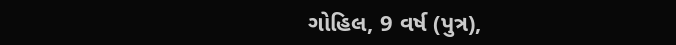ગોહિલ, 9 વર્ષ (પુત્ર),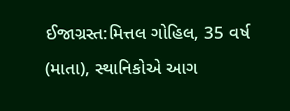ઈજાગ્રસ્ત:મિત્તલ ગોહિલ, 35 વર્ષ (માતા), સ્થાનિકોએ આગ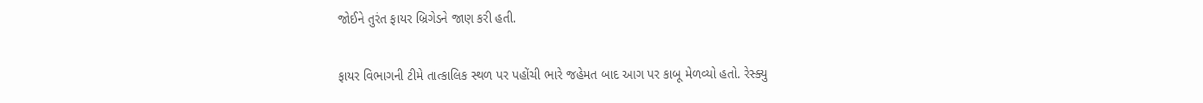જોઈને તુરંત ફાયર બ્રિગેડને જાણ કરી હતી.

ફાયર વિભાગની ટીમે તાત્કાલિક સ્થળ પર પહોંચી ભારે જહેમત બાદ આગ પર કાબૂ મેળવ્યો હતો. રેસ્ક્યુ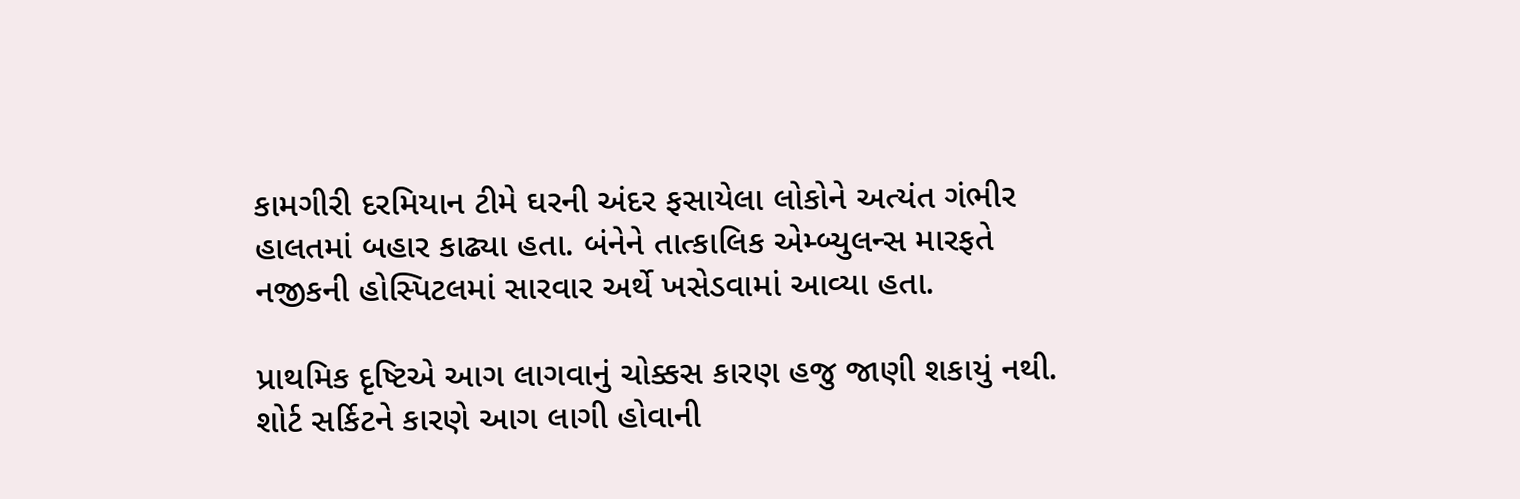કામગીરી દરમિયાન ટીમે ઘરની અંદર ફસાયેલા લોકોને અત્યંત ગંભીર હાલતમાં બહાર કાઢ્યા હતા. બંનેને તાત્કાલિક એમ્બ્યુલન્સ મારફતે નજીકની હોસ્પિટલમાં સારવાર અર્થે ખસેડવામાં આવ્યા હતા.

પ્રાથમિક દૃષ્ટિએ આગ લાગવાનું ચોક્કસ કારણ હજુ જાણી શકાયું નથી. શોર્ટ સર્કિટને કારણે આગ લાગી હોવાની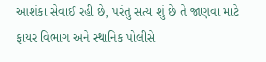આશંકા સેવાઈ રહી છે, પરંતુ સત્ય શું છે તે જાણવા માટે ફાયર વિભાગ અને સ્થાનિક પોલીસે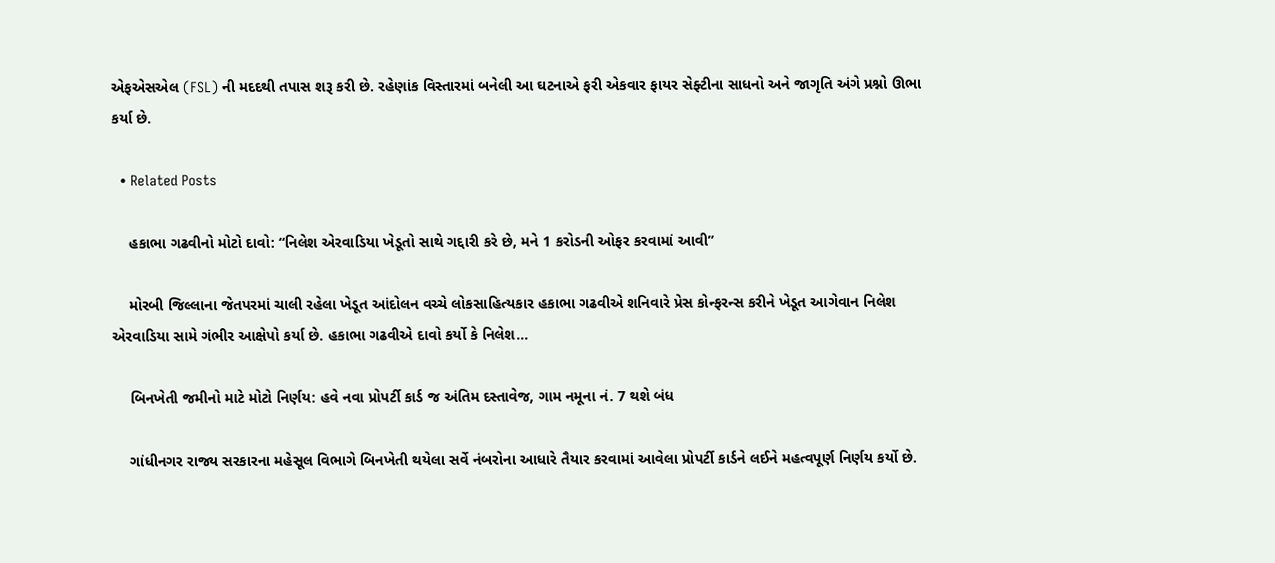એફએસએલ (FSL) ની મદદથી તપાસ શરૂ કરી છે. રહેણાંક વિસ્તારમાં બનેલી આ ઘટનાએ ફરી એકવાર ફાયર સેફ્ટીના સાધનો અને જાગૃતિ અંગે પ્રશ્નો ઊભા કર્યા છે.

  • Related Posts

    હકાભા ગઢવીનો મોટો દાવો: “નિલેશ એરવાડિયા ખેડૂતો સાથે ગદ્દારી કરે છે, મને 1 કરોડની ઓફર કરવામાં આવી”

    મોરબી જિલ્લાના જેતપરમાં ચાલી રહેલા ખેડૂત આંદોલન વચ્ચે લોકસાહિત્યકાર હકાભા ગઢવીએ શનિવારે પ્રેસ કોન્ફરન્સ કરીને ખેડૂત આગેવાન નિલેશ એરવાડિયા સામે ગંભીર આક્ષેપો કર્યા છે. હકાભા ગઢવીએ દાવો કર્યો કે નિલેશ…

    બિનખેતી જમીનો માટે મોટો નિર્ણય: હવે નવા પ્રોપર્ટી કાર્ડ જ અંતિમ દસ્તાવેજ, ગામ નમૂના નં. 7 થશે બંધ

    ગાંધીનગર રાજ્ય સરકારના મહેસૂલ વિભાગે બિનખેતી થયેલા સર્વે નંબરોના આધારે તૈયાર કરવામાં આવેલા પ્રોપર્ટી કાર્ડને લઈને મહત્વપૂર્ણ નિર્ણય કર્યો છે.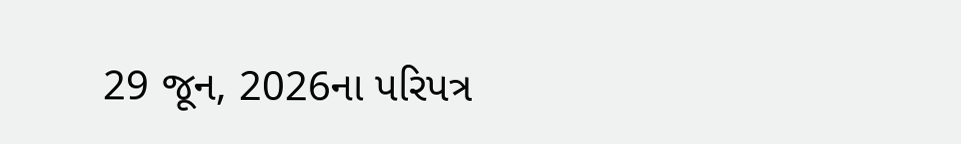29 જૂન, 2026ના પરિપત્ર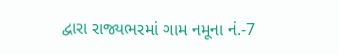દ્વારા રાજ્યભરમાં ગામ નમૂના નં.-7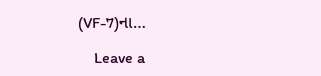(VF-7)ના…

    Leave a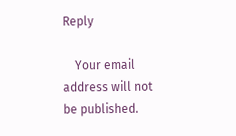Reply

    Your email address will not be published.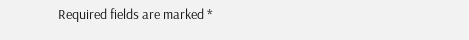Required fields are marked *